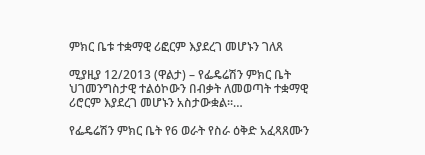ምክር ቤቱ ተቋማዊ ሪፎርም እያደረገ መሆኑን ገለጸ

ሚያዚያ 12/2013 (ዋልታ) – የፌዴሬሽን ምክር ቤት ህገመንግስታዊ ተልዕኮውን በብቃት ለመወጣት ተቋማዊ ሪሮርም እያደረገ መሆኑን አስታውቋል፡፡…

የፌዴሬሽን ምክር ቤት የ6 ወራት የስራ ዕቅድ አፈጻጸሙን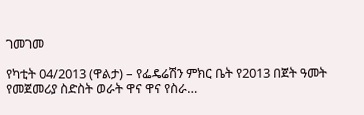ገመገመ

የካቲት 04/2013 (ዋልታ) – የፌዴሬሽን ምክር ቤት የ2013 በጀት ዓመት የመጀመሪያ ስድስት ወራት ዋና ዋና የስራ…